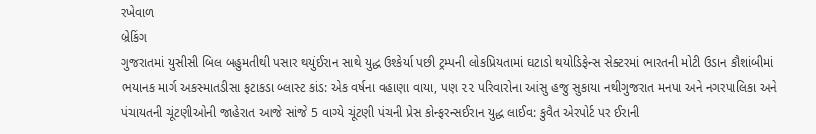રખેવાળ
બ્રેકિંગ
ગુજરાતમાં યુસીસી બિલ બહુમતીથી પસાર થયુંઈરાન સાથે યુદ્ધ ઉશ્કેર્યા પછી ટ્રમ્પની લોકપ્રિયતામાં ઘટાડો થયોડિફેન્સ સેક્ટરમાં ભારતની મોટી ઉડાન કૌશાંબીમાં ભયાનક માર્ગ અકસ્માતડીસા ફટાકડા બ્લાસ્ટ કાંડ: એક વર્ષના વહાણા વાયા, પણ ૨૨ પરિવારોના આંસુ હજુ સુકાયા નથીગુજરાત મનપા અને નગરપાલિકા અને પંચાયતની ચૂંટણીઓની જાહેરાત આજે સાંજે 5 વાગ્યે ચૂંટણી પંચની પ્રેસ કોન્ફરન્સઈરાન યુદ્ધ લાઈવ: કુવૈત એરપોર્ટ પર ઈરાની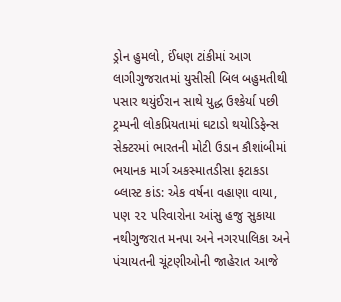ડ્રોન હુમલો, ઈંધણ ટાંકીમાં આગ લાગીગુજરાતમાં યુસીસી બિલ બહુમતીથી પસાર થયુંઈરાન સાથે યુદ્ધ ઉશ્કેર્યા પછી ટ્રમ્પની લોકપ્રિયતામાં ઘટાડો થયોડિફેન્સ સેક્ટરમાં ભારતની મોટી ઉડાન કૌશાંબીમાં ભયાનક માર્ગ અકસ્માતડીસા ફટાકડા બ્લાસ્ટ કાંડ: એક વર્ષના વહાણા વાયા, પણ ૨૨ પરિવારોના આંસુ હજુ સુકાયા નથીગુજરાત મનપા અને નગરપાલિકા અને પંચાયતની ચૂંટણીઓની જાહેરાત આજે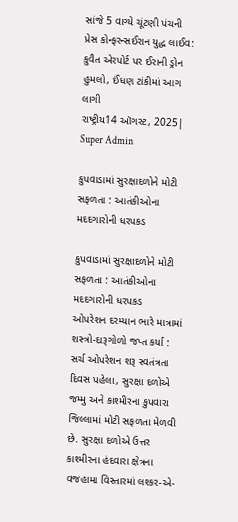સાંજે 5 વાગ્યે ચૂંટણી પંચની પ્રેસ કોન્ફરન્સઈરાન યુદ્ધ લાઈવ: કુવૈત એરપોર્ટ પર ઈરાની ડ્રોન હુમલો, ઈંધણ ટાંકીમાં આગ લાગી
રાષ્ટ્રીય14 ઑગસ્ટ, 2025| Super Admin

કુપવાડામાં સુરક્ષાદળોને મોટી સફળતા : આતંકીઓના મદદગારોની ધરપકડ

કુપવાડામાં સુરક્ષાદળોને મોટી સફળતા : આતંકીઓના મદદગારોની ધરપકડ
ઓપરેશન દરમ્‍યાન ભારે માત્રામાં શસ્‍ત્રો-દારૂગોળો જપ્‍ત કર્યા : સર્ચ ઓપરેશન શરૂ સ્‍વતંત્રતા દિવસ પહેલા, સુરક્ષા દળોએ જમ્‍મુ અને કાશ્‍મીરના કુપવારા જિલ્લામાં મોટી સફળતા મેળવી છે. સુરક્ષા દળોએ ઉત્તર કાશ્‍મીરના હંદવારા ક્ષેત્રના વજહામા વિસ્‍તારમાં લશ્‍કર-એ-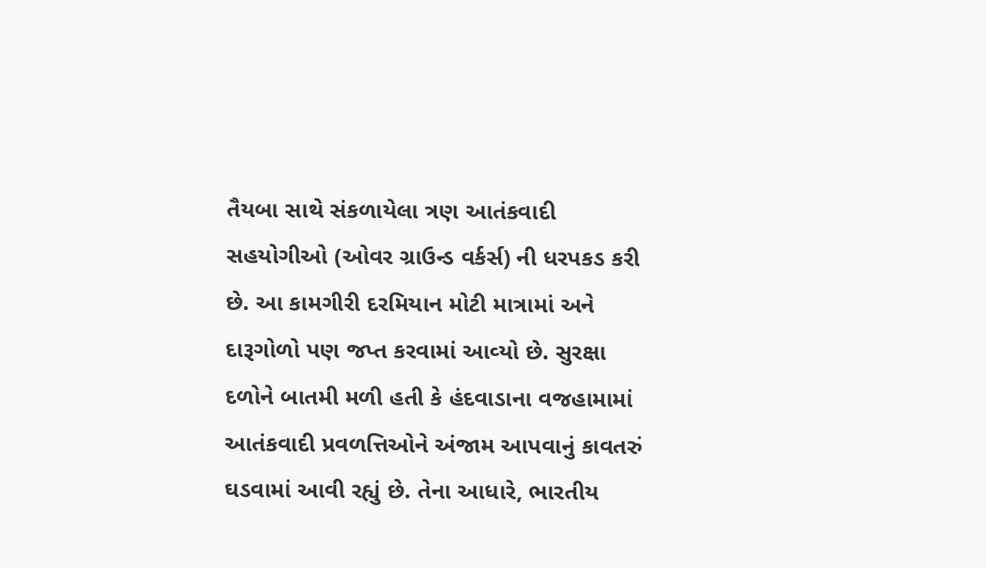તૈયબા સાથે સંકળાયેલા ત્રણ આતંકવાદી સહયોગીઓ (ઓવર ગ્રાઉન્‍ડ વર્કર્સ) ની ધરપકડ કરી છે. આ કામગીરી દરમિયાન મોટી માત્રામાં અને દારૂગોળો પણ જપ્ત કરવામાં આવ્‍યો છે. સુરક્ષા દળોને બાતમી મળી હતી કે હંદવાડાના વજહામામાં આતંકવાદી પ્રવળત્તિઓને અંજામ આપવાનું કાવતરું ઘડવામાં આવી રહ્યું છે. તેના આધારે, ભારતીય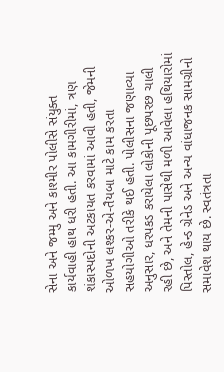સેના અને જમ્‍મુ અને કાશ્‍મીર પોલીસે સંયુક્‍ત કાર્યવાહી હાથ ધરી હતી. આ કામગીરીમાં, ત્રણ શંકાસ્‍પદોની અટકાયત કરવામાં આવી હતી, જેમની ઓળખ લશ્‍કર-એ-તૈયબા માટે કામ કરતા સહયોગીઓ તરીકે થઈ હતી. પોલીસના જણાવ્‍યા અનુસાર, ધરપકડ કરાયેલા લોકોની પૂછપરછ ચાલી રહી છે, અને તેમની પાસેથી મળી આવેલા હથિયારોમાં પિસ્‍તોલ, હેન્‍ડ ગ્રેનેડ અને અન્‍ય વાંધાજનક સામગ્રીનો સમાવેશ થાય છે. સ્‍વતંત્રતા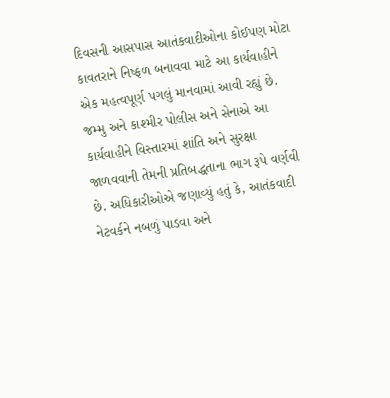દિવસની આસપાસ આતંકવાદીઓના કોઈપણ મોટા કાવતરાને નિષ્‍ફળ બનાવવા માટે આ કાર્યવાહીને એક મહત્‍વપૂર્ણ પગલું માનવામાં આવી રહ્યું છે. જમ્‍મુ અને કાશ્‍મીર પોલીસ અને સેનાએ આ કાર્યવાહીને વિસ્‍તારમાં શાંતિ અને સુરક્ષા જાળવવાની તેમની પ્રતિબદ્ધતાના ભાગ રૂપે વર્ણવી છે. અધિકારીઓએ જણાવ્‍યું હતું કે, આતંકવાદી નેટવર્કને નબળું પાડવા અને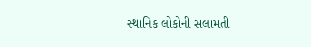સ્‍થાનિક લોકોની સલામતી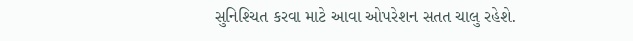સુનિશ્‍ચિત કરવા માટે આવા ઓપરેશન સતત ચાલુ રહેશે.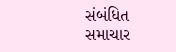સંબંધિત સમાચાર